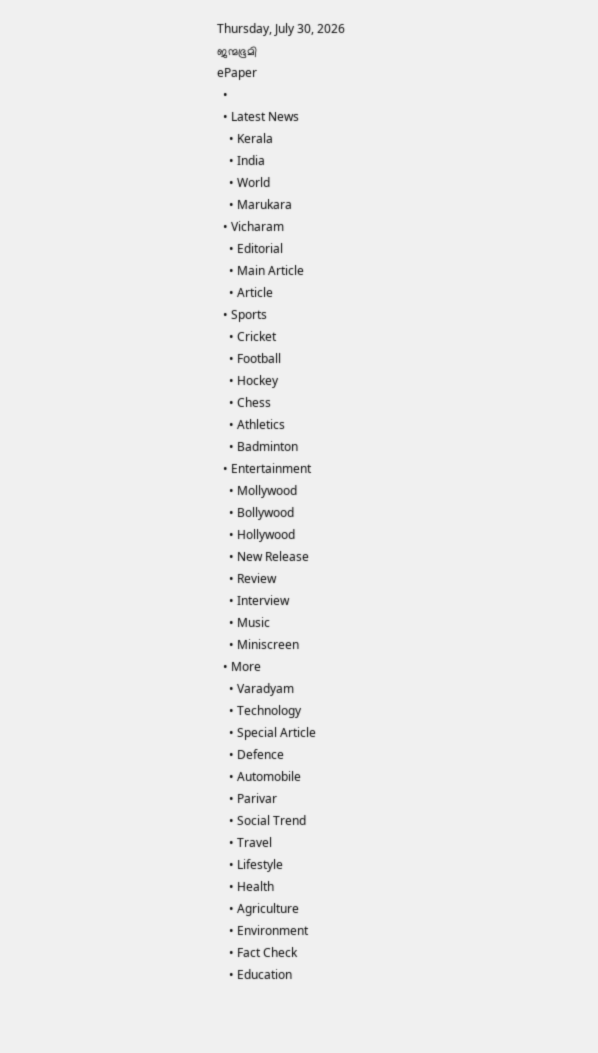Thursday, July 30, 2026
ജന്മഭൂമി
ePaper
  •
  • Latest News
    • Kerala
    • India
    • World
    • Marukara
  • Vicharam
    • Editorial
    • Main Article
    • Article
  • Sports
    • Cricket
    • Football
    • Hockey
    • Chess
    • Athletics
    • Badminton
  • Entertainment
    • Mollywood
    • Bollywood
    • Hollywood
    • New Release
    • Review
    • Interview
    • Music
    • Miniscreen
  • More
    • Varadyam
    • Technology
    • Special Article
    • Defence
    • Automobile
    • Parivar
    • Social Trend
    • Travel
    • Lifestyle
    • Health
    • Agriculture
    • Environment
    • Fact Check
    • Education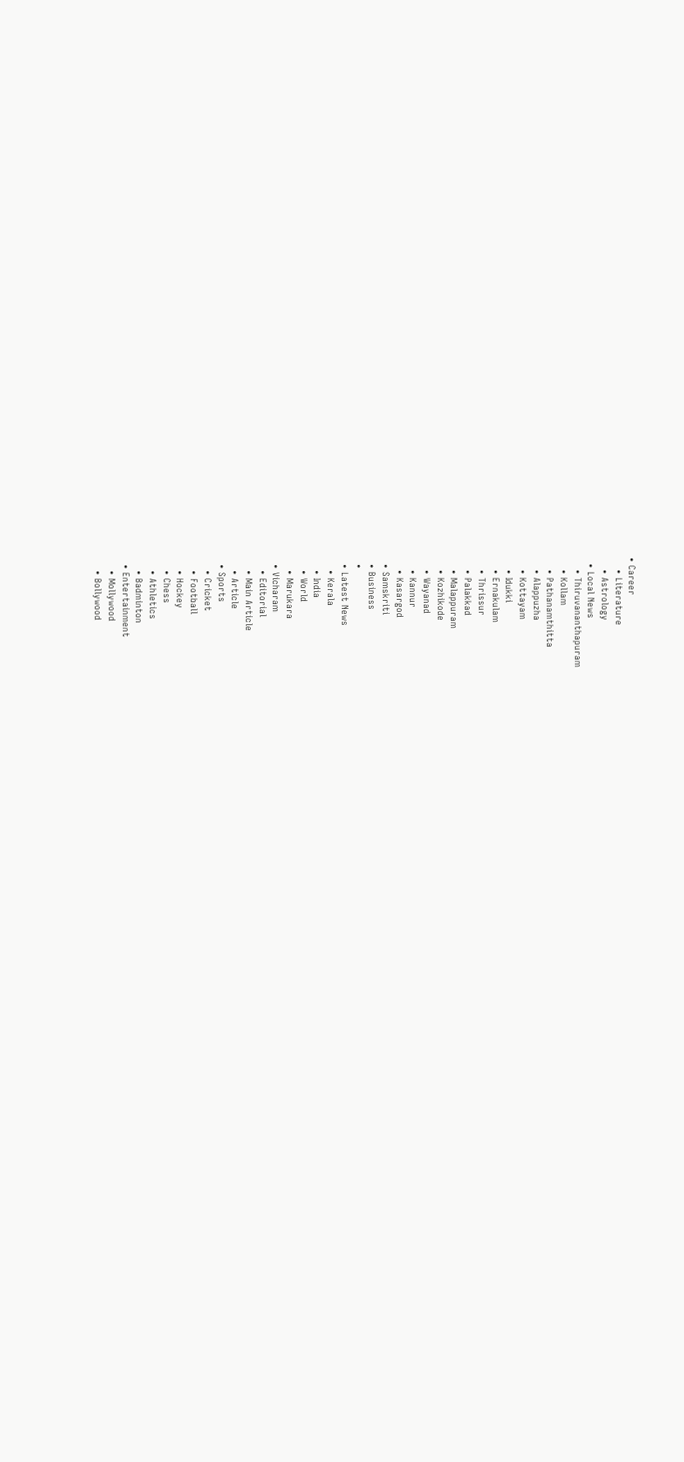• Career
    • Literature
    • Astrology
  • Local News
    • Thiruvananthapuram
    • Kollam
    • Pathanamthitta
    • Alappuzha
    • Kottayam
    • Idukki
    • Ernakulam
    • Thrissur
    • Palakkad
    • Malappuram
    • Kozhikode
    • Wayanad
    • Kannur
    • Kasargod
  • Samskriti
  • Business
  •
  • Latest News
    • Kerala
    • India
    • World
    • Marukara
  • Vicharam
    • Editorial
    • Main Article
    • Article
  • Sports
    • Cricket
    • Football
    • Hockey
    • Chess
    • Athletics
    • Badminton
  • Entertainment
    • Mollywood
    • Bollywood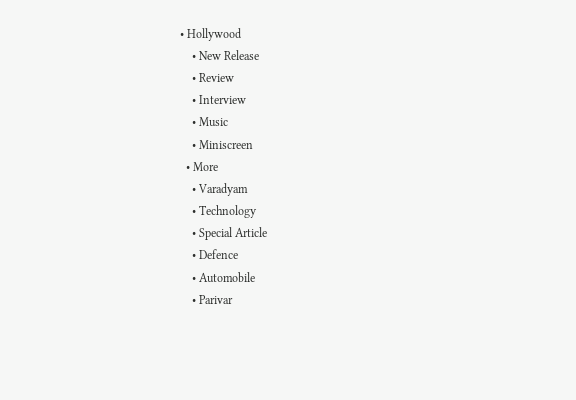• Hollywood
    • New Release
    • Review
    • Interview
    • Music
    • Miniscreen
  • More
    • Varadyam
    • Technology
    • Special Article
    • Defence
    • Automobile
    • Parivar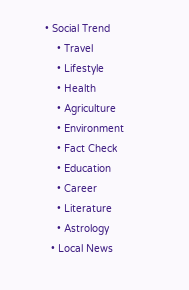• Social Trend
    • Travel
    • Lifestyle
    • Health
    • Agriculture
    • Environment
    • Fact Check
    • Education
    • Career
    • Literature
    • Astrology
  • Local News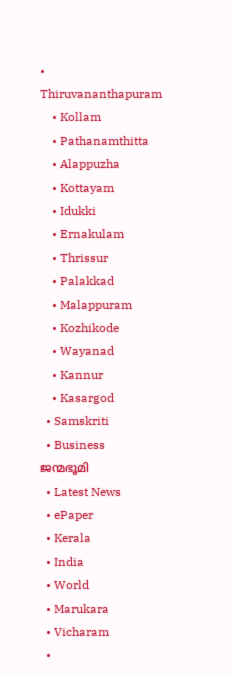• Thiruvananthapuram
    • Kollam
    • Pathanamthitta
    • Alappuzha
    • Kottayam
    • Idukki
    • Ernakulam
    • Thrissur
    • Palakkad
    • Malappuram
    • Kozhikode
    • Wayanad
    • Kannur
    • Kasargod
  • Samskriti
  • Business
ജന്മഭൂമി
  • Latest News
  • ePaper
  • Kerala
  • India
  • World
  • Marukara
  • Vicharam
  •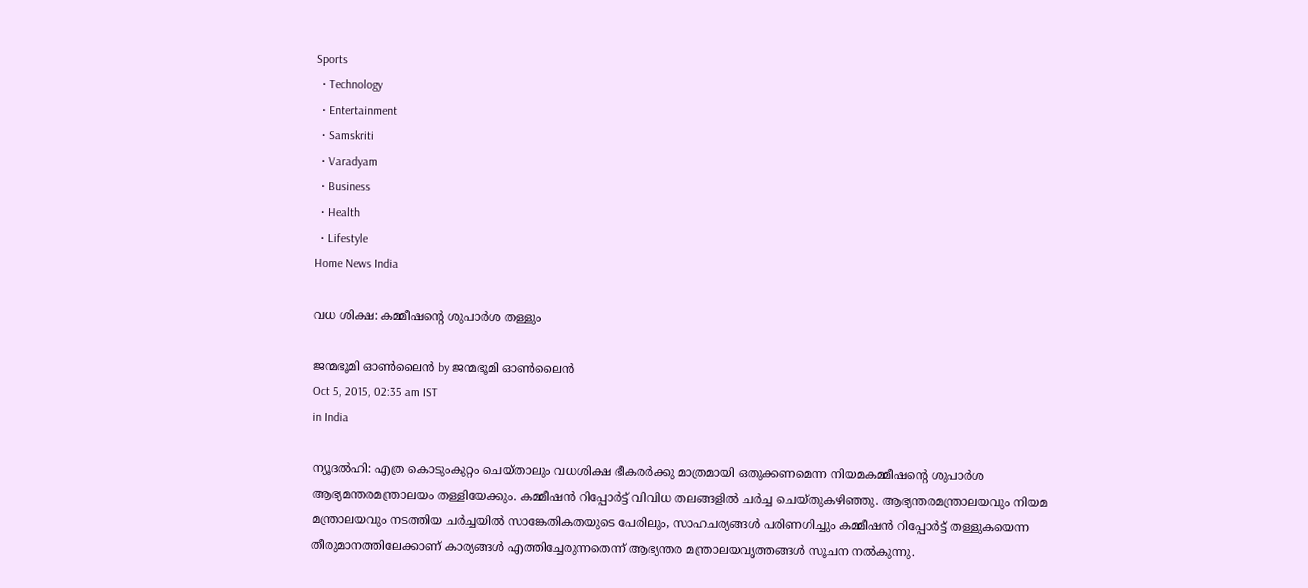Sports
  • Technology
  • Entertainment
  • Samskriti
  • Varadyam
  • Business
  • Health
  • Lifestyle
Home News India

വധ ശിക്ഷ: കമ്മീഷന്റെ ശുപാര്‍ശ തള്ളും

ജന്മഭൂമി ഓണ്‍ലൈന്‍ by ജന്മഭൂമി ഓണ്‍ലൈന്‍
Oct 5, 2015, 02:35 am IST
in India

ന്യൂദല്‍ഹി: എത്ര കൊടുംകുറ്റം ചെയ്താലും വധശിക്ഷ ഭീകരര്‍ക്കു മാത്രമായി ഒതുക്കണമെന്ന നിയമകമ്മീഷന്റെ ശുപാര്‍ശ ആഭ്യമന്തരമന്ത്രാലയം തള്ളിയേക്കും. കമ്മീഷന്‍ റിപ്പോര്‍ട്ട് വിവിധ തലങ്ങളില്‍ ചര്‍ച്ച ചെയ്തുകഴിഞ്ഞു. ആഭ്യന്തരമന്ത്രാലയവും നിയമ മന്ത്രാലയവും നടത്തിയ ചര്‍ച്ചയില്‍ സാങ്കേതികതയുടെ പേരിലും, സാഹചര്യങ്ങള്‍ പരിണഗിച്ചും കമ്മീഷന്‍ റിപ്പോര്‍ട്ട് തള്ളുകയെന്ന തീരുമാനത്തിലേക്കാണ് കാര്യങ്ങള്‍ എത്തിച്ചേരുന്നതെന്ന് ആഭ്യന്തര മന്ത്രാലയവൃത്തങ്ങള്‍ സൂചന നല്‍കുന്നു.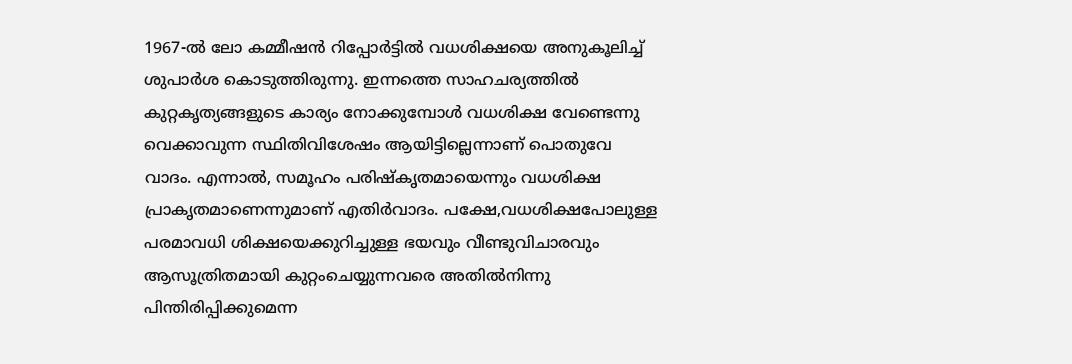1967-ല്‍ ലോ കമ്മീഷന്‍ റിപ്പോര്‍ട്ടില്‍ വധശിക്ഷയെ അനുകൂലിച്ച് ശുപാര്‍ശ കൊടുത്തിരുന്നു. ഇന്നത്തെ സാഹചര്യത്തില്‍ കുറ്റകൃത്യങ്ങളുടെ കാര്യം നോക്കുമ്പോള്‍ വധശിക്ഷ വേണ്ടെന്നു വെക്കാവുന്ന സ്ഥിതിവിശേഷം ആയിട്ടില്ലെന്നാണ് പൊതുവേ വാദം. എന്നാല്‍, സമൂഹം പരിഷ്‌കൃതമായെന്നും വധശിക്ഷ പ്രാകൃതമാണെന്നുമാണ് എതിര്‍വാദം. പക്ഷേ,വധശിക്ഷപോലുള്ള പരമാവധി ശിക്ഷയെക്കുറിച്ചുള്ള ഭയവും വീണ്ടുവിചാരവും ആസൂത്രിതമായി കുറ്റംചെയ്യുന്നവരെ അതില്‍നിന്നു പിന്തിരിപ്പിക്കുമെന്ന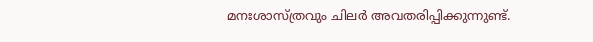മനഃശാസ്ത്രവും ചിലര്‍ അവതരിപ്പിക്കുന്നുണ്ട്.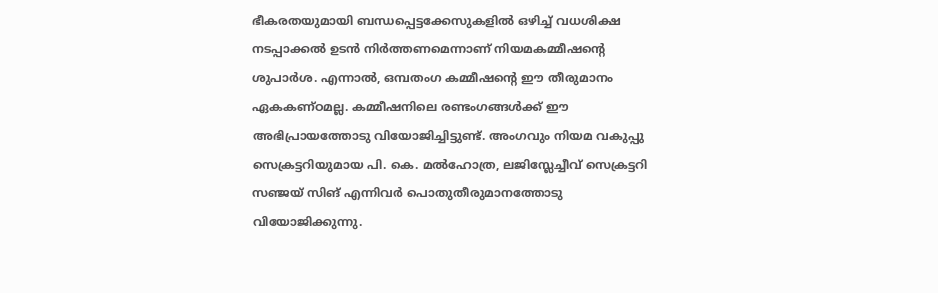ഭീകരതയുമായി ബന്ധപ്പെട്ടക്കേസുകളില്‍ ഒഴിച്ച് വധശിക്ഷ നടപ്പാക്കല്‍ ഉടന്‍ നിര്‍ത്തണമെന്നാണ് നിയമകമ്മീഷന്റെ ശുപാര്‍ശ. എന്നാല്‍, ഒമ്പതംഗ കമ്മീഷന്റെ ഈ തീരുമാനം ഏകകണ്ഠമല്ല. കമ്മീഷനിലെ രണ്ടംഗങ്ങള്‍ക്ക് ഈ അഭിപ്രായത്തോടു വിയോജിച്ചിട്ടുണ്ട്. അംഗവും നിയമ വകുപ്പു സെക്രട്ടറിയുമായ പി. കെ. മല്‍ഹോത്ര, ലജിസ്ലേച്ചീവ് സെക്രട്ടറി സഞ്ജയ് സിങ് എന്നിവര്‍ പൊതുതീരുമാനത്തോടു വിയോജിക്കുന്നു.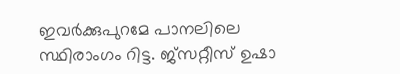ഇവര്‍ക്കുപുറമേ പാനലിലെ സ്ഥിരാംഗം റിട്ട. ജ്‌സറ്റീസ് ഉഷാ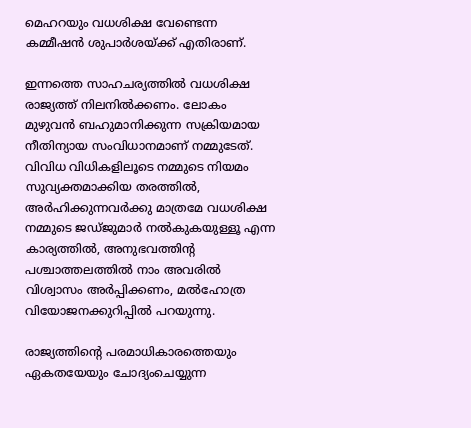മെഹറയും വധശിക്ഷ വേണ്ടെന്ന കമ്മീഷന്‍ ശുപാര്‍ശയ്‌ക്ക് എതിരാണ്.

ഇന്നത്തെ സാഹചര്യത്തില്‍ വധശിക്ഷ രാജ്യത്ത് നിലനില്‍ക്കണം. ലോകം മുഴുവന്‍ ബഹുമാനിക്കുന്ന സക്രിയമായ നീതിന്യായ സംവിധാനമാണ് നമ്മുടേത്. വിവിധ വിധികളിലൂടെ നമ്മുടെ നിയമം സുവ്യക്തമാക്കിയ തരത്തില്‍, അര്‍ഹിക്കുന്നവര്‍ക്കു മാത്രമേ വധശിക്ഷ നമ്മുടെ ജഡ്ജുമാര്‍ നല്‍കുകയുള്ളൂ എന്ന കാര്യത്തില്‍, അനുഭവത്തിന്റ പശ്ചാത്തലത്തില്‍ നാം അവരില്‍ വിശ്വാസം അര്‍പ്പിക്കണം, മല്‍ഹോത്ര വിയോജനക്കുറിപ്പില്‍ പറയുന്നു.

രാജ്യത്തിന്റെ പരമാധികാരത്തെയും ഏകതയേയും ചോദ്യംചെയ്യുന്ന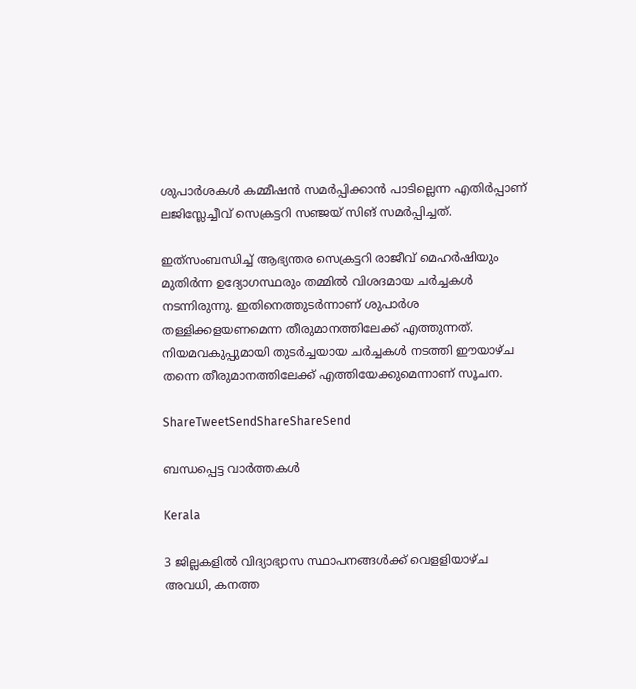ശുപാര്‍ശകള്‍ കമ്മീഷന്‍ സമര്‍പ്പിക്കാന്‍ പാടില്ലെന്ന എതിര്‍പ്പാണ് ലജിസ്ലേച്ചീവ് സെക്രട്ടറി സഞ്ജയ് സിങ് സമര്‍പ്പിച്ചത്.

ഇത്‌സംബന്ധിച്ച് ആഭ്യന്തര സെക്രട്ടറി രാജീവ് മെഹര്‍ഷിയും മുതിര്‍ന്ന ഉദ്യോഗസ്ഥരും തമ്മില്‍ വിശദമായ ചര്‍ച്ചകള്‍ നടന്നിരുന്നു. ഇതിനെത്തുടര്‍ന്നാണ് ശുപാര്‍ശ തള്ളിക്കളയണമെന്ന തീരുമാനത്തിലേക്ക് എത്തുന്നത്. നിയമവകുപ്പുമായി തുടര്‍ച്ചയായ ചര്‍ച്ചകള്‍ നടത്തി ഈയാഴ്ച തന്നെ തീരുമാനത്തിലേക്ക് എത്തിയേക്കുമെന്നാണ് സൂചന.

ShareTweetSendShareShareSend

ബന്ധപ്പെട്ട വാര്‍ത്തകള്‍

Kerala

3 ജില്ലകളില്‍ വിദ്യാഭ്യാസ സ്ഥാപനങ്ങള്‍ക്ക് വെളളിയാഴ്ച അവധി, കനത്ത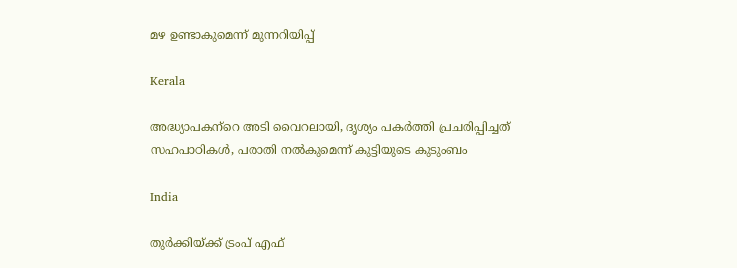മഴ ഉണ്ടാകുമെന്ന് മുന്നറിയിപ്പ്

Kerala

അദ്ധ്യാപകന്‌റെ അടി വൈറലായി, ദൃശ്യം പകര്‍ത്തി പ്രചരിപ്പിച്ചത് സഹപാഠികള്‍, പരാതി നല്‍കുമെന്ന് കുട്ടിയുടെ കുടുംബം

India

തുര്‍ക്കിയ്‌ക്ക് ട്രംപ് എഫ്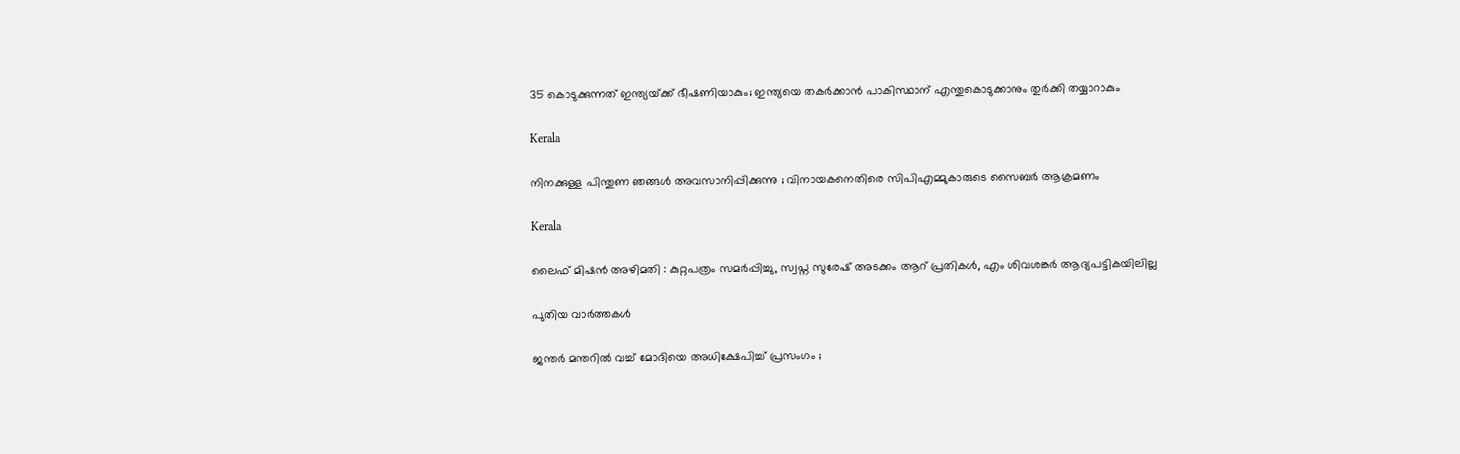35 കൊടുക്കുന്നത് ഇന്ത്യയ്‌ക്ക് ഭീഷണിയാകും; ഇന്ത്യയെ തകര്‍ക്കാന്‍ പാകിസ്ഥാന് എന്തുകൊടുക്കാനും തുര്‍ക്കി തയ്യാറാകും

Kerala

നിനക്കുള്ള പിന്തുണ ഞങ്ങൾ അവസാനിപ്പിക്കുന്നു ; വിനായകനെതിരെ സിപിഎമ്മുകാരുടെ സൈബർ ആക്രമണം

Kerala

ലൈഫ് മിഷന്‍ അഴിമതി : കുറ്റപത്രം സമര്‍പ്പിച്ചു, സ്വപ്ന സുരേഷ് അടക്കം ആറ് പ്രതികള്‍, എം ശിവശങ്കര്‍ ആദ്യപട്ടികയിലില്ല

പുതിയ വാര്‍ത്തകള്‍

ജന്തർ മന്തറിൽ വച്ച് മോദിയെ അധിക്ഷേപിച്ച് പ്രസംഗം ;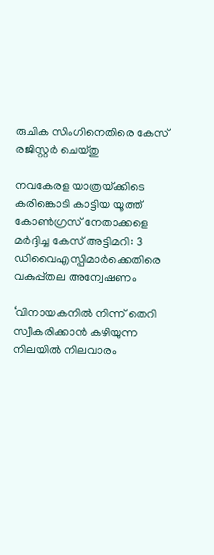രുചിക സിംഗിനെതിരെ കേസ് രജിസ്റ്റർ ചെയ്തു

നവകേരള യാത്രയ്‌ക്കിടെ കരിങ്കൊടി കാട്ടിയ യൂത്ത് കോണ്‍ഗ്രസ് നേതാക്കളെ മര്‍ദ്ദിച്ച കേസ് അട്ടിമറി: 3 ഡിവൈഎസ്പിമാര്‍ക്കെതിരെ വകുപ്പ്തല അന്വേഷണം

‘വിനായകനില്‍ നിന്ന് തെറി സ്വീകരിക്കാന്‍ കഴിയുന്ന നിലയില്‍ നിലവാരം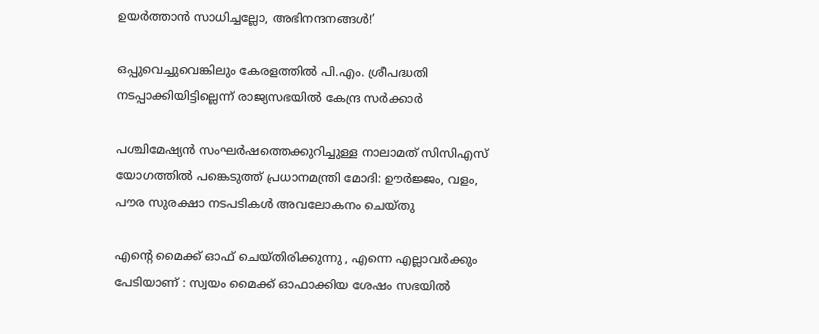ഉയര്‍ത്താന്‍ സാധിച്ചല്ലോ, അഭിനന്ദനങ്ങള്‍!’

ഒപ്പുവെച്ചുവെങ്കിലും കേരളത്തില്‍ പി.എം. ശ്രീപദ്ധതി നടപ്പാക്കിയിട്ടില്ലെന്ന് രാജ്യസഭയില്‍ കേന്ദ്ര സര്‍ക്കാര്‍

പശ്ചിമേഷ്യൻ സംഘർഷത്തെക്കുറിച്ചുള്ള നാലാമത് സിസിഎസ് യോഗത്തിൽ പങ്കെടുത്ത് പ്രധാനമന്ത്രി മോദി: ഊർജ്ജം, വളം, പൗര സുരക്ഷാ നടപടികൾ അവലോകനം ചെയ്തു

എന്റെ മൈക്ക് ഓഫ് ചെയ്തിരിക്കുന്നു , എന്നെ എല്ലാവര്‍ക്കും പേടിയാണ് : സ്വയം മൈക്ക് ഓഫാക്കിയ ശേഷം സഭയിൽ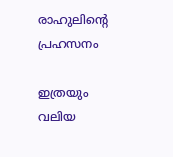രാഹുലിന്റെ പ്രഹസനം

ഇത്രയും വലിയ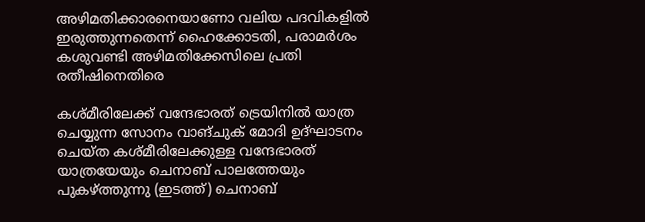അഴിമതിക്കാരനെയാണോ വലിയ പദവികളില്‍ ഇരുത്തുന്നതെന്ന് ഹൈക്കോടതി, പരാമര്‍ശം കശുവണ്ടി അഴിമതിക്കേസിലെ പ്രതി രതീഷിനെതിരെ

കശ്മീരിലേക്ക് വന്ദേഭാരത് ട്രെയിനില്‍ യാത്ര ചെയ്യുന്ന സോനം വാങ്ചുക് മോദി ഉദ്ഘാടനം ചെയ്ത കശ്മീരിലേക്കുള്ള വന്ദേഭാരത് യാത്രയേയും ചെനാബ് പാലത്തേയും പുകഴ്ത്തുന്നു (ഇടത്ത്) ചെനാബ്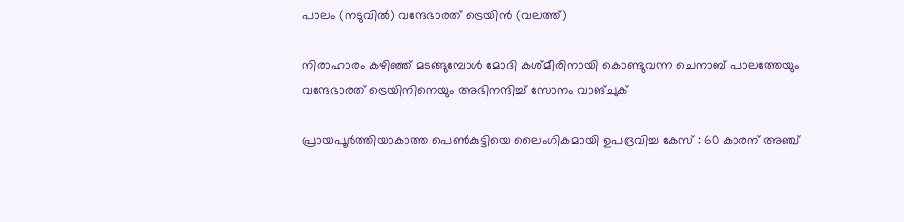പാലം (നടുവില്‍) വന്ദേഭാരത് ട്രെയിന്‍ (വലത്ത്)

നിരാഹാരം കഴിഞ്ഞ് മടങ്ങുമ്പോള്‍ മോദി കശ്മീരിനായി കൊണ്ടുവന്ന ചെനാബ് പാലത്തേയും വന്ദേഭാരത് ട്രെയിനിനെയും അഭിനന്ദിച്ച് സോനം വാങ്ചുക്

പ്രായപൂർത്തിയാകാത്ത പെൺകുട്ടിയെ ലൈംഗികമായി ഉപദ്രവിച്ച കേസ് : 60 കാരന് അഞ്ച്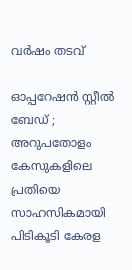വർഷം തടവ്

ഓപ്പറേഷൻ സ്റ്റീൽ ബേഡ് ; അറുപതോളം കേസുകളിലെ പ്രതിയെ സാഹസികമായി പിടികൂടി കേരള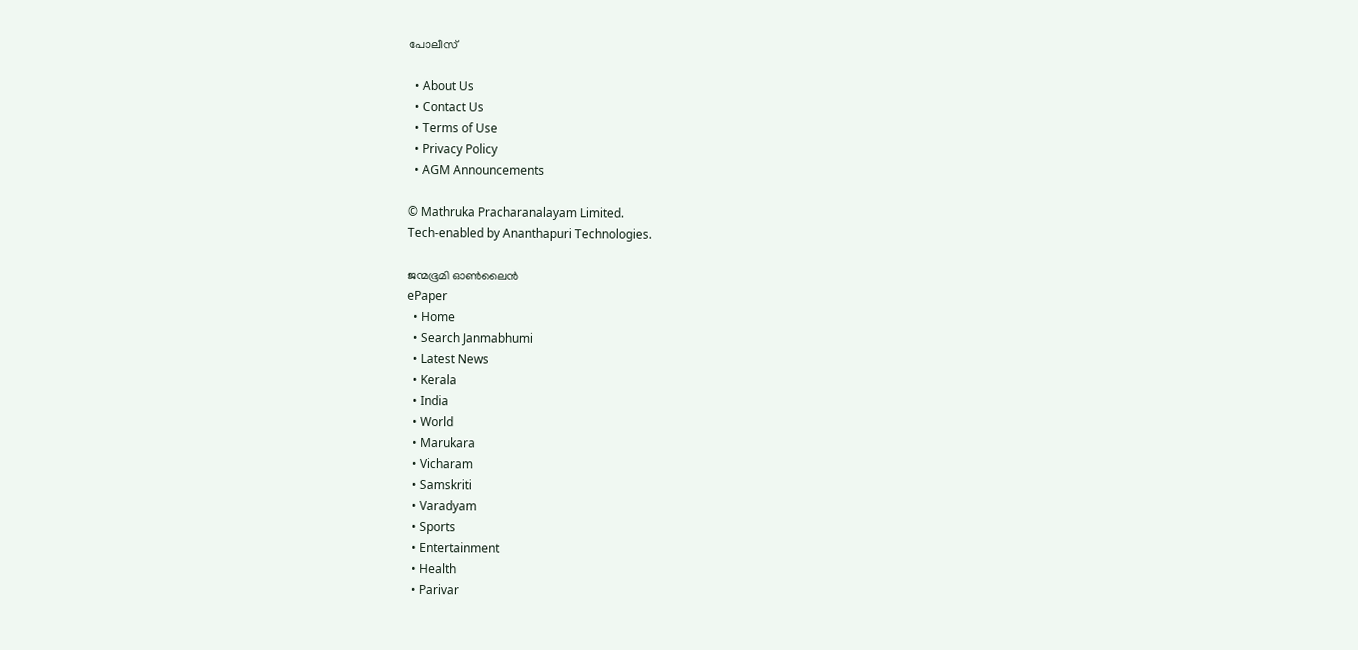പോലീസ്

  • About Us
  • Contact Us
  • Terms of Use
  • Privacy Policy
  • AGM Announcements

© Mathruka Pracharanalayam Limited.
Tech-enabled by Ananthapuri Technologies.

ജന്മഭൂമി ഓണ്‍ലൈന്‍
ePaper
  • Home
  • Search Janmabhumi
  • Latest News
  • Kerala
  • India
  • World
  • Marukara
  • Vicharam
  • Samskriti
  • Varadyam
  • Sports
  • Entertainment
  • Health
  • Parivar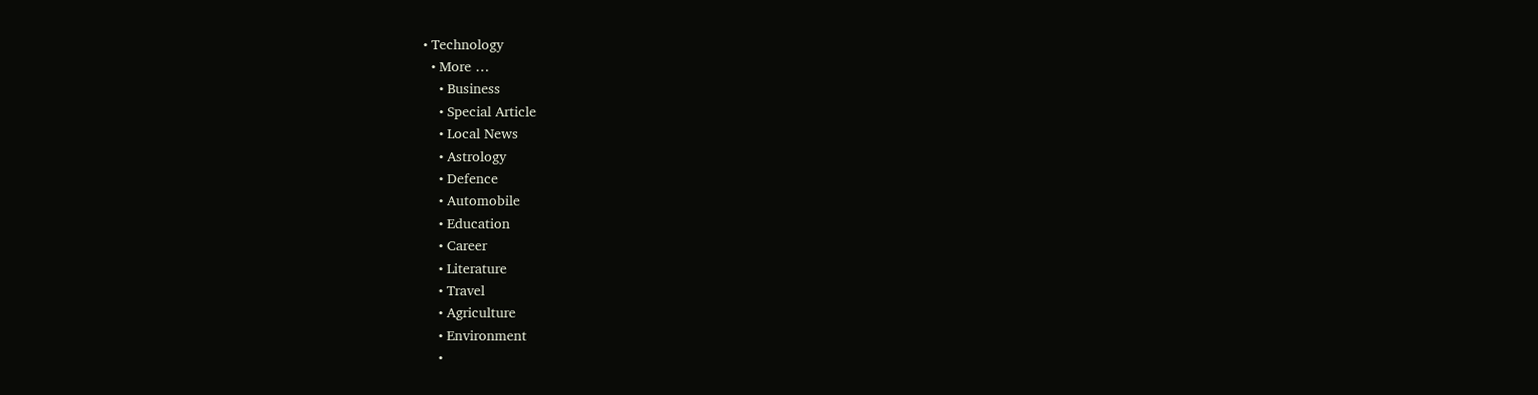• Technology
  • More …
    • Business
    • Special Article
    • Local News
    • Astrology
    • Defence
    • Automobile
    • Education
    • Career
    • Literature
    • Travel
    • Agriculture
    • Environment
    •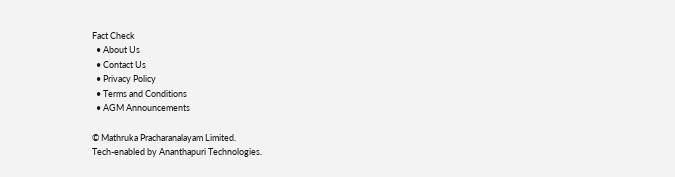Fact Check
  • About Us
  • Contact Us
  • Privacy Policy
  • Terms and Conditions
  • AGM Announcements

© Mathruka Pracharanalayam Limited.
Tech-enabled by Ananthapuri Technologies.